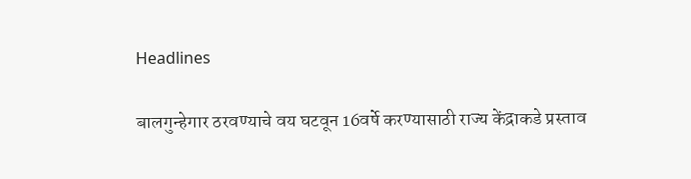Headlines

बालगुन्हेगार ठरवण्याचे वय घटवून 16वर्षे करण्यासाठी राज्य केंद्राकडे प्रस्ताव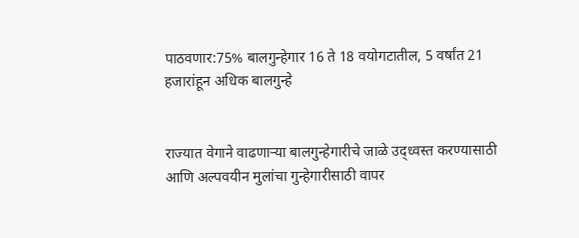पाठवणार:75% बालगुन्हेगार 16 ते 18 वयोगटातील, 5 वर्षांत 21 हजारांहून अधिक बालगुन्हे


राज्यात वेगाने वाढणाऱ्या बालगुन्हेगारीचे जाळे उद्ध्वस्त करण्यासाठी आणि अल्पवयीन मुलांचा गुन्हेगारीसाठी वापर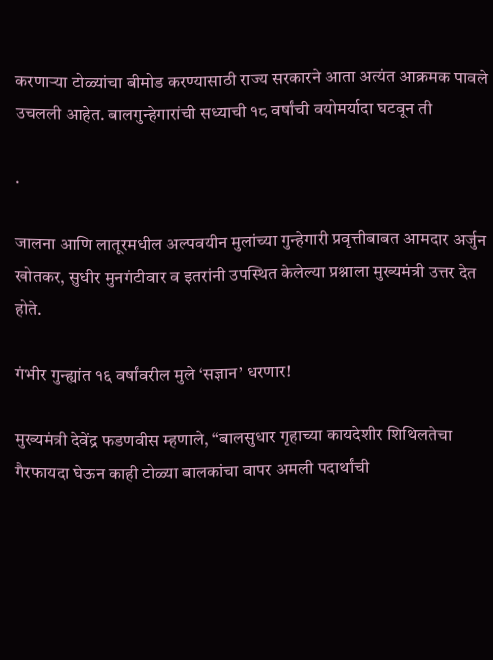करणाऱ्या टोळ्यांचा बीमोड करण्यासाठी राज्य सरकारने आता अत्यंत आक्रमक पावले उचलली आहेत. बालगुन्हेगारांची सध्याची १८ वर्षांची वयोमर्यादा घटवून ती

.

जालना आणि लातूरमधील अल्पवयीन मुलांच्या गुन्हेगारी प्रवृत्तीबाबत आमदार अर्जुन खोतकर, सुधीर मुनगंटीवार व इतरांनी उपस्थित केलेल्या प्रश्नाला मुख्यमंत्री उत्तर देत होते.

गंभीर गुन्ह्यांत १६ वर्षांवरील मुले ‘सज्ञान’ धरणार!

मुख्यमंत्री देवेंद्र फडणवीस म्हणाले, “बालसुधार गृहाच्या कायदेशीर शिथिलतेचा गैरफायदा घेऊन काही टोळ्या बालकांचा वापर अमली पदार्थांची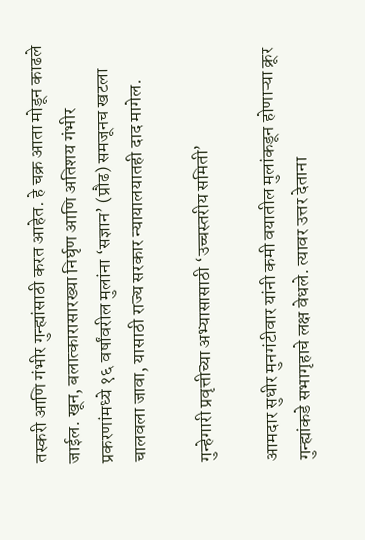तस्करी आणि गंभीर गुन्ह्यांसाठी करत आहेत. हे चक्र आता मोडून काढले जाईल. खून, बलात्कारासारख्या निर्घृण आणि अतिशय गंभीर प्रकरणांमध्ये १६ वर्षांवरील मुलांना ‘सज्ञान’ (प्रौढ) समजूनच खटला चालवला जावा, यासाठी राज्य सरकार न्यायालयातही दाद मागेल.

गुन्हेगारी प्रवृत्तीच्या अभ्यासासाठी ‘उच्चस्तरीय समिती’

आमदार सुधीर मुनगंटीवार यांनी कमी वयातील मुलांकडून होणाऱ्या क्रूर गुन्ह्यांकडे सभागृहाचे लक्ष वेधले. त्यावर उत्तर देताना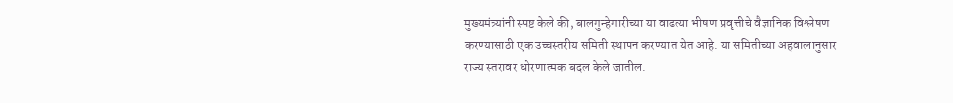मुख्यमंत्र्यांनी स्पष्ट केले की, बालगुन्हेगारीच्या या वाढत्या भीषण प्रवृत्तीचे वैज्ञानिक विश्लेषण करण्यासाठी एक उच्चस्तरीय समिती स्थापन करण्यात येत आहे. या समितीच्या अहवालानुसार राज्य स्तरावर धोरणात्मक बदल केले जातील.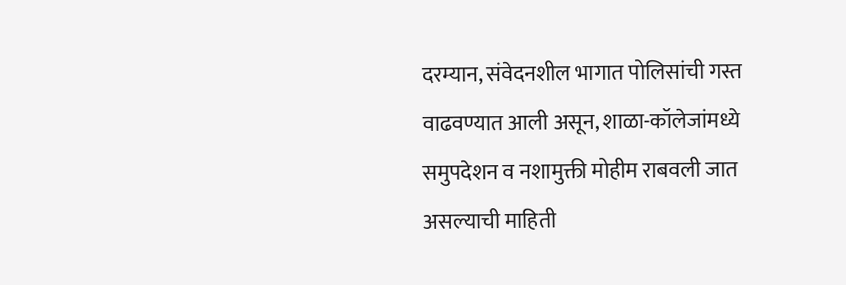दरम्यान, संवेदनशील भागात पोलिसांची गस्त वाढवण्यात आली असून, शाळा-कॉलेजांमध्ये समुपदेशन व नशामुक्ती मोहीम राबवली जात असल्याची माहिती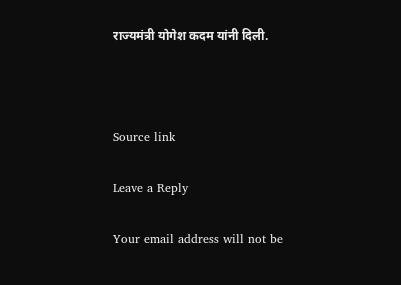राज्यमंत्री योगेश कदम यांनी दिली.



Source link

Leave a Reply

Your email address will not be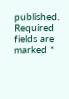published. Required fields are marked *